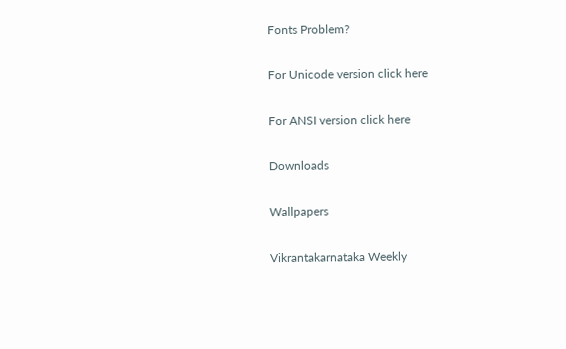Fonts Problem?

For Unicode version click here

For ANSI version click here

Downloads

Wallpapers

Vikrantakarnataka Weekly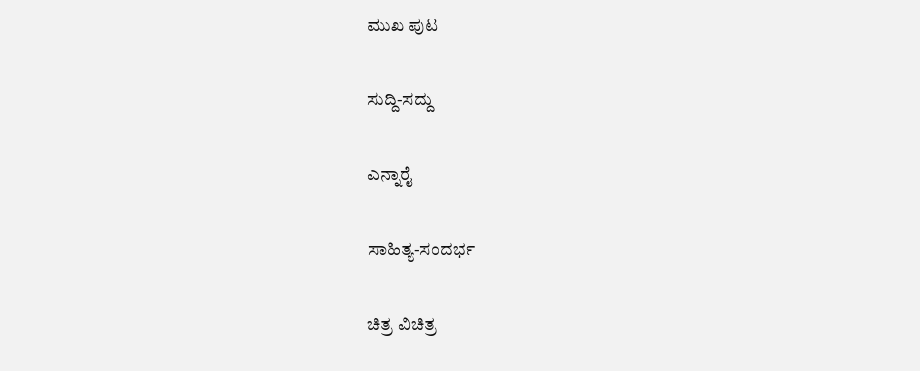ಮುಖ ಪುಟ

ಸುದ್ದಿ-ಸದ್ದು

ಎನ್ನಾರೈ

ಸಾಹಿತ್ಯ-ಸಂದರ್ಭ

ಚಿತ್ರ ವಿಚಿತ್ರ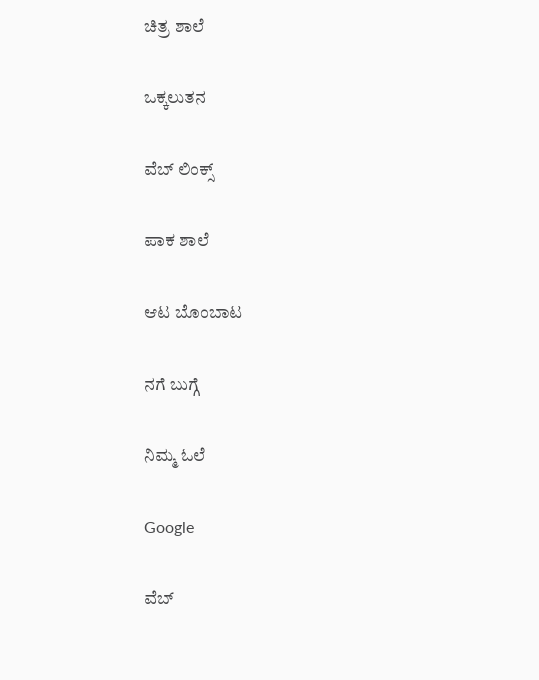ಚಿತ್ರ ಶಾಲೆ

ಒಕ್ಕಲುತನ

ವೆಬ್ ಲಿಂಕ್ಸ್

ಪಾಕ ಶಾಲೆ

ಆಟ ಬೊಂಬಾಟ

ನಗೆ ಬುಗ್ಗೆ

ನಿಮ್ಮ ಓಲೆ

Google

ವೆಬ್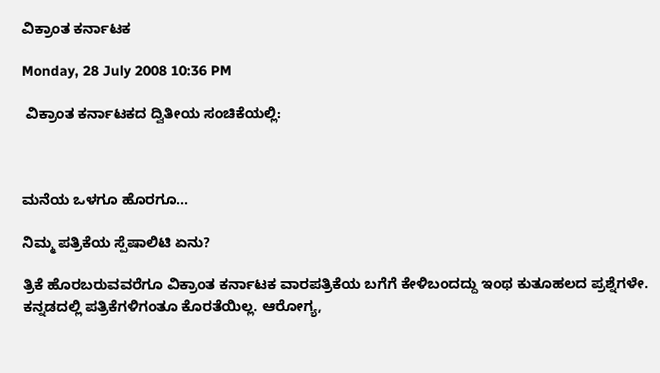ವಿಕ್ರಾಂತ ಕರ್ನಾಟಕ

Monday, 28 July 2008 10:36 PM

 ವಿಕ್ರಾಂತ ಕರ್ನಾಟಕದ ದ್ವಿತೀಯ ಸಂಚಿಕೆಯಲ್ಲಿ:



ಮನೆಯ ಒಳಗೂ ಹೊರಗೂ...

ನಿಮ್ಮ ಪತ್ರಿಕೆಯ ಸ್ಪೆಷಾಲಿಟಿ ಏನು?

ತ್ರಿಕೆ ಹೊರಬರುವವರೆಗೂ ವಿಕ್ರಾಂತ ಕರ್ನಾಟಕ ವಾರಪತ್ರಿಕೆಯ ಬಗೆಗೆ ಕೇಳಿಬಂದದ್ದು ಇಂಥ ಕುತೂಹಲದ ಪ್ರಶ್ನೆಗಳೇ. ಕನ್ನಡದಲ್ಲಿ ಪತ್ರಿಕೆಗಳಿಗಂತೂ ಕೊರತೆಯಿಲ್ಲ. ಆರೋಗ್ಯ,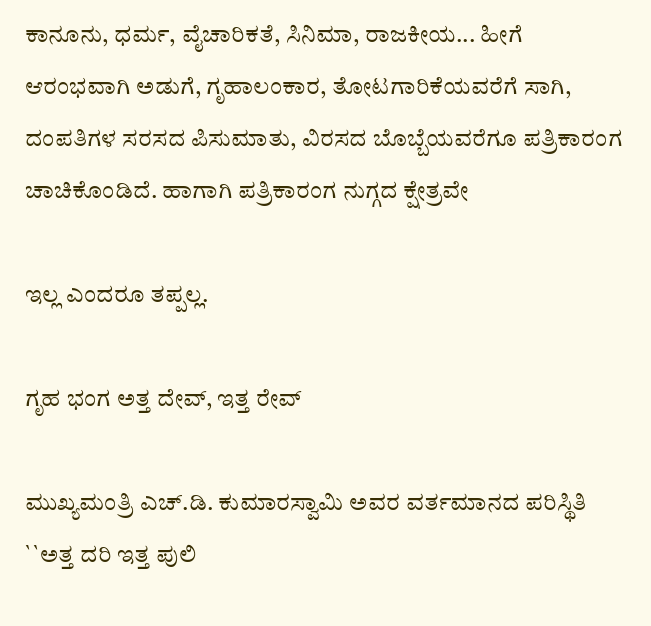ಕಾನೂನು, ಧರ್ಮ, ವೈಚಾರಿಕತೆ, ಸಿನಿಮಾ, ರಾಜಕೀಯ... ಹೀಗೆ ಆರಂಭವಾಗಿ ಅಡುಗೆ, ಗೃಹಾಲಂಕಾರ, ತೋಟಗಾರಿಕೆಯವರೆಗೆ ಸಾಗಿ, ದಂಪತಿಗಳ ಸರಸದ ಪಿಸುಮಾತು, ವಿರಸದ ಬೊಬ್ಬೆಯವರೆಗೂ ಪತ್ರಿಕಾರಂಗ ಚಾಚಿಕೊಂಡಿದೆ. ಹಾಗಾಗಿ ಪತ್ರಿಕಾರಂಗ ನುಗ್ಗದ ಕ್ಷೇತ್ರವೇ

ಇಲ್ಲ ಎಂದರೂ ತಪ್ಪಲ್ಲ.

ಗೃಹ ಭಂಗ ಅತ್ತ ದೇವ್, ಇತ್ತ ರೇವ್

ಮುಖ್ಯಮಂತ್ರಿ ಎಚ್.ಡಿ. ಕುಮಾರಸ್ವಾಮಿ ಅವರ ವರ್ತಮಾನದ ಪರಿಸ್ಥಿತಿ ``ಅತ್ತ ದರಿ ಇತ್ತ ಪುಲಿ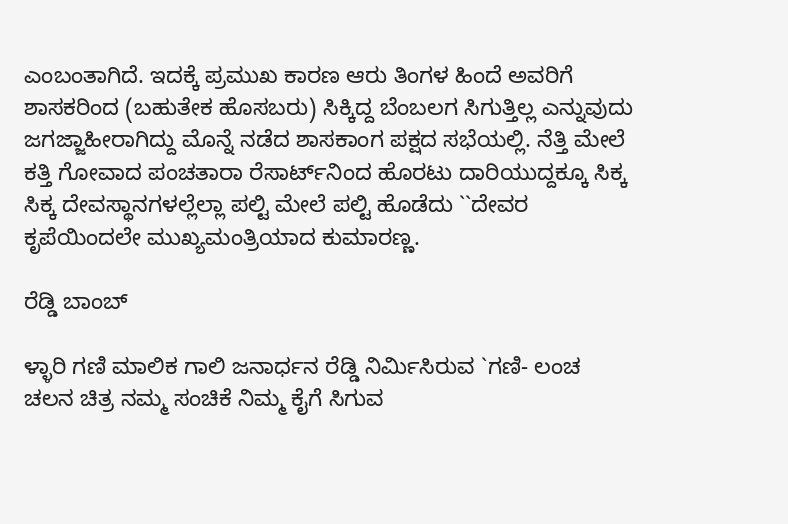ಎಂಬಂತಾಗಿದೆ. ಇದಕ್ಕೆ ಪ್ರಮುಖ ಕಾರಣ ಆರು ತಿಂಗಳ ಹಿಂದೆ ಅವರಿಗೆ ಶಾಸಕರಿಂದ (ಬಹುತೇಕ ಹೊಸಬರು) ಸಿಕ್ಕಿದ್ದ ಬೆಂಬಲಗ ಸಿಗುತ್ತಿಲ್ಲ ಎನ್ನುವುದು ಜಗಜ್ಜಾಹೀರಾಗಿದ್ದು ಮೊನ್ನೆ ನಡೆದ ಶಾಸಕಾಂಗ ಪಕ್ಷದ ಸಭೆಯಲ್ಲಿ. ನೆತ್ತಿ ಮೇಲೆ ಕತ್ತಿ ಗೋವಾದ ಪಂಚತಾರಾ ರೆಸಾರ್ಟ್‌ನಿಂದ ಹೊರಟು ದಾರಿಯುದ್ದಕ್ಕೂ ಸಿಕ್ಕ ಸಿಕ್ಕ ದೇವಸ್ಥಾನಗಳಲ್ಲೆಲ್ಲಾ ಪಲ್ಟಿ ಮೇಲೆ ಪಲ್ಟಿ ಹೊಡೆದು ``ದೇವರ ಕೃಪೆಯಿಂದಲೇ ಮುಖ್ಯಮಂತ್ರಿಯಾದ ಕುಮಾರಣ್ಣ.

ರೆಡ್ಡಿ ಬಾಂಬ್

ಳ್ಳಾರಿ ಗಣಿ ಮಾಲಿಕ ಗಾಲಿ ಜನಾರ್ಧನ ರೆಡ್ಡಿ ನಿರ್ಮಿಸಿರುವ `ಗಣಿ- ಲಂಚ ಚಲನ ಚಿತ್ರ ನಮ್ಮ ಸಂಚಿಕೆ ನಿಮ್ಮ ಕೈಗೆ ಸಿಗುವ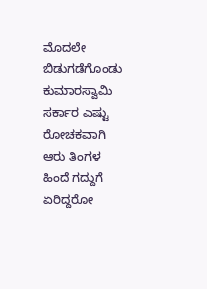ಮೊದಲೇ ಬಿಡುಗಡೆಗೊಂಡು ಕುಮಾರಸ್ವಾಮಿ ಸರ್ಕಾರ ಎಷ್ಟು ರೋಚಕವಾಗಿ ಆರು ತಿಂಗಳ ಹಿಂದೆ ಗದ್ದುಗೆ ಏರಿದ್ದರೋ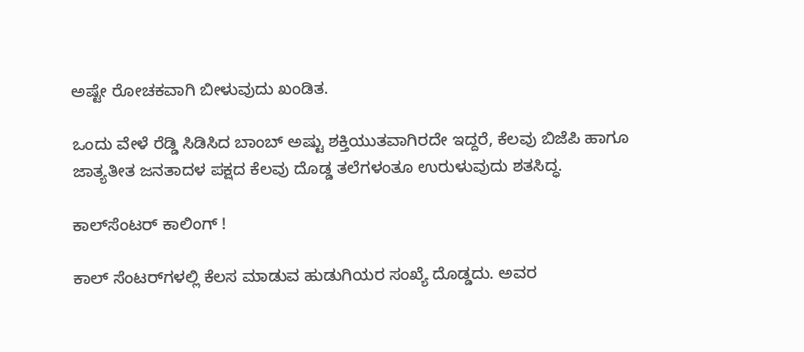ಅಷ್ಟೇ ರೋಚಕವಾಗಿ ಬೀಳುವುದು ಖಂಡಿತ.

ಒಂದು ವೇಳೆ ರೆಡ್ಡಿ ಸಿಡಿಸಿದ ಬಾಂಬ್ ಅಷ್ಟು ಶಕ್ತಿಯುತವಾಗಿರದೇ ಇದ್ದರೆ, ಕೆಲವು ಬಿಜೆಪಿ ಹಾಗೂ ಜಾತ್ಯತೀತ ಜನತಾದಳ ಪಕ್ಷದ ಕೆಲವು ದೊಡ್ಡ ತಲೆಗಳಂತೂ ಉರುಳುವುದು ಶತಸಿದ್ಧ.

ಕಾಲ್‌ಸೆಂಟರ್ ಕಾಲಿಂಗ್ !

ಕಾಲ್ ಸೆಂಟರ್‌ಗಳಲ್ಲಿ ಕೆಲಸ ಮಾಡುವ ಹುಡುಗಿಯರ ಸಂಖ್ಯೆ ದೊಡ್ಡದು. ಅವರ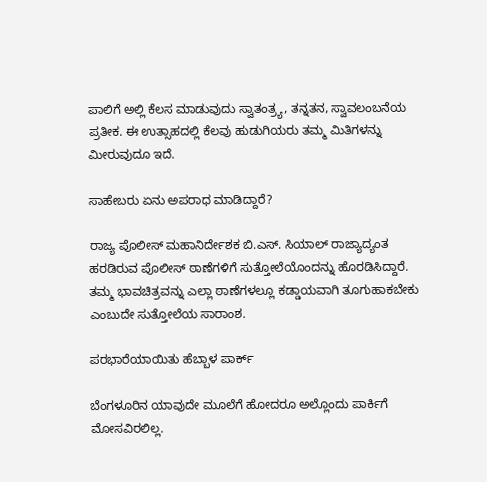ಪಾಲಿಗೆ ಅಲ್ಲಿ ಕೆಲಸ ಮಾಡುವುದು ಸ್ವಾತಂತ್ರ್ಯ, ತನ್ನತನ, ಸ್ವಾವಲಂಬನೆಯ ಪ್ರತೀಕ. ಈ ಉತ್ಸಾಹದಲ್ಲಿ ಕೆಲವು ಹುಡುಗಿಯರು ತಮ್ಮ ಮಿತಿಗಳನ್ನು ಮೀರುವುದೂ ಇದೆ.

ಸಾಹೇಬರು ಏನು ಅಪರಾಧ ಮಾಡಿದ್ದಾರೆ?

ರಾಜ್ಯ ಪೊಲೀಸ್ ಮಹಾನಿರ್ದೇಶಕ ಬಿ.ಎಸ್. ಸಿಯಾಲ್ ರಾಜ್ಯಾದ್ಯಂತ ಹರಡಿರುವ ಪೊಲೀಸ್ ಠಾಣೆಗಳಿಗೆ ಸುತ್ತೋಲೆಯೊಂದನ್ನು ಹೊರಡಿಸಿದ್ದಾರೆ. ತಮ್ಮ ಭಾವಚಿತ್ರವನ್ನು ಎಲ್ಲಾ ಠಾಣೆಗಳಲ್ಲೂ ಕಡ್ಡಾಯವಾಗಿ ತೂಗುಹಾಕಬೇಕು ಎಂಬುದೇ ಸುತ್ತೋಲೆಯ ಸಾರಾಂಶ.

ಪರಭಾರೆಯಾಯಿತು ಹೆಬ್ಬಾಳ ಪಾರ್ಕ್

ಬೆಂಗಳೂರಿನ ಯಾವುದೇ ಮೂಲೆಗೆ ಹೋದರೂ ಅಲ್ಲೊಂದು ಪಾರ್ಕಿಗೆ ಮೋಸವಿರಲಿಲ್ಲ.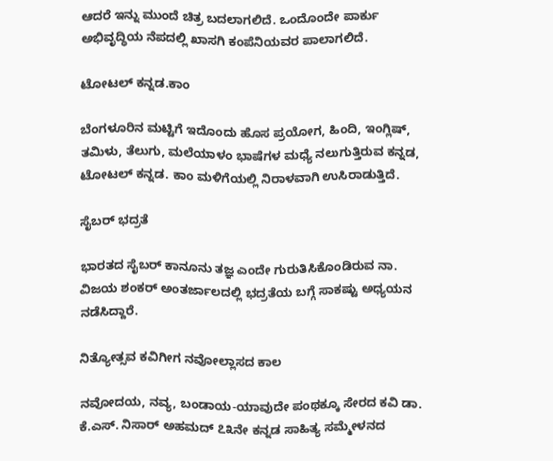ಆದರೆ ಇನ್ನು ಮುಂದೆ ಚಿತ್ರ ಬದಲಾಗಲಿದೆ. ಒಂದೊಂದೇ ಪಾರ್ಕು ಅಭಿವೃದ್ಧಿಯ ನೆಪದಲ್ಲಿ ಖಾಸಗಿ ಕಂಪೆನಿಯವರ ಪಾಲಾಗಲಿದೆ.

ಟೋಟಲ್ ಕನ್ನಡ.ಕಾಂ

ಬೆಂಗಳೂರಿನ ಮಟ್ಟಿಗೆ ಇದೊಂದು ಹೊಸ ಪ್ರಯೋಗ, ಹಿಂದಿ, ಇಂಗ್ಲಿಷ್, ತಮಿಳು, ತೆಲುಗು, ಮಲೆಯಾಳಂ ಭಾಷೆಗಳ ಮಧ್ಯೆ ನಲುಗುತ್ತಿರುವ ಕನ್ನಡ, ಟೋಟಲ್ ಕನ್ನಡ. ಕಾಂ ಮಳಿಗೆಯಲ್ಲಿ ನಿರಾಳವಾಗಿ ಉಸಿರಾಡುತ್ತಿದೆ.

ಸೈಬರ್ ಭದ್ರತೆ

ಭಾರತದ ಸೈಬರ್ ಕಾನೂನು ತಜ್ಞ ಎಂದೇ ಗುರುತಿಸಿಕೊಂಡಿರುವ ನಾ. ವಿಜಯ ಶಂಕರ್ ಅಂತರ್ಜಾಲದಲ್ಲಿ ಭದ್ರತೆಯ ಬಗ್ಗೆ ಸಾಕಷ್ಟು ಅಧ್ಯಯನ ನಡೆಸಿದ್ದಾರೆ.

ನಿತ್ಯೋತ್ಸವ ಕವಿಗೀಗ ನವೋಲ್ಲಾಸದ ಕಾಲ

ನವೋದಯ, ನವ್ಯ, ಬಂಡಾಯ-ಯಾವುದೇ ಪಂಥಕ್ಕೂ ಸೇರದ ಕವಿ ಡಾ. ಕೆ.ಎಸ್. ನಿಸಾರ್ ಅಹಮದ್ ೭೩ನೇ ಕನ್ನಡ ಸಾಹಿತ್ಯ ಸಮ್ಮೇಳನದ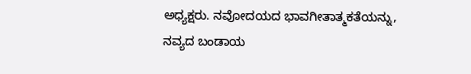ಅಧ್ಯಕ್ಷರು. ನವೋದಯದ ಭಾವಗೀತಾತ್ಮಕತೆಯನ್ನು, ನವ್ಯದ ಬಂಡಾಯ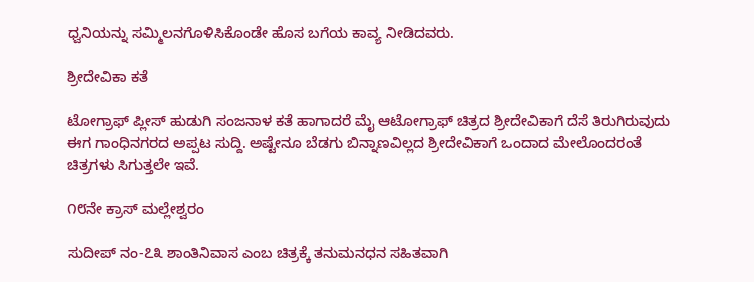ಧ್ವನಿಯನ್ನು ಸಮ್ಮಿಲನಗೊಳಿಸಿಕೊಂಡೇ ಹೊಸ ಬಗೆಯ ಕಾವ್ಯ ನೀಡಿದವರು.

ಶ್ರೀದೇವಿಕಾ ಕತೆ

ಟೋಗ್ರಾಫ್ ಪ್ಲೀಸ್ ಹುಡುಗಿ ಸಂಜನಾಳ ಕತೆ ಹಾಗಾದರೆ ಮೈ ಆಟೋಗ್ರಾಫ್ ಚಿತ್ರದ ಶ್ರೀದೇವಿಕಾಗೆ ದೆಸೆ ತಿರುಗಿರುವುದು ಈಗ ಗಾಂಧಿನಗರದ ಅಪ್ಪಟ ಸುದ್ದಿ. ಅಷ್ಟೇನೂ ಬೆಡಗು ಬಿನ್ನಾಣವಿಲ್ಲದ ಶ್ರೀದೇವಿಕಾಗೆ ಒಂದಾದ ಮೇಲೊಂದರಂತೆ ಚಿತ್ರಗಳು ಸಿಗುತ್ತಲೇ ಇವೆ.

೧೮ನೇ ಕ್ರಾಸ್ ಮಲ್ಲೇಶ್ವರಂ

ಸುದೀಪ್ ನಂ-೭೩ ಶಾಂತಿನಿವಾಸ ಎಂಬ ಚಿತ್ರಕ್ಕೆ ತನುಮನಧನ ಸಹಿತವಾಗಿ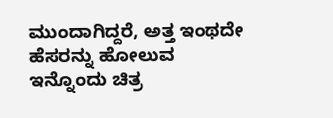ಮುಂದಾಗಿದ್ದರೆ, ಅತ್ತ ಇಂಥದೇ ಹೆಸರನ್ನು ಹೋಲುವ ಇನ್ನೊಂದು ಚಿತ್ರ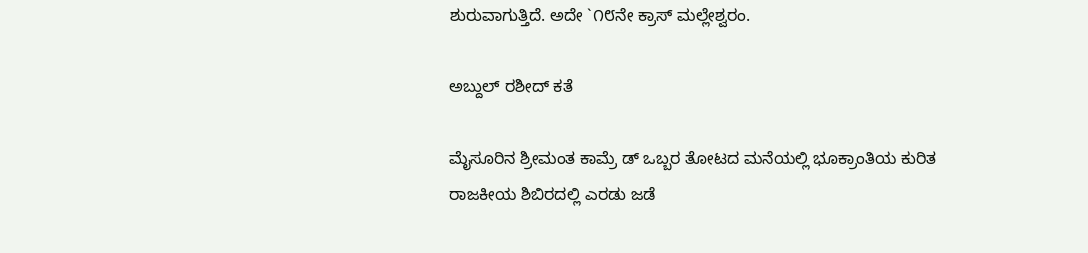ಶುರುವಾಗುತ್ತಿದೆ. ಅದೇ `೧೮ನೇ ಕ್ರಾಸ್ ಮಲ್ಲೇಶ್ವರಂ.

ಅಬ್ದುಲ್ ರಶೀದ್ ಕತೆ

ಮೈಸೂರಿನ ಶ್ರೀಮಂತ ಕಾಮ್ರೆ ಡ್ ಒಬ್ಬರ ತೋಟದ ಮನೆಯಲ್ಲಿ ಭೂಕ್ರಾಂತಿಯ ಕುರಿತ ರಾಜಕೀಯ ಶಿಬಿರದಲ್ಲಿ ಎರಡು ಜಡೆ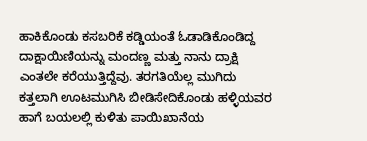ಹಾಕಿಕೊಂಡು ಕಸಬರಿಕೆ ಕಡ್ಡಿಯಂತೆ ಓಡಾಡಿಕೊಂಡಿದ್ದ ದಾಕ್ಷಾಯಿಣಿಯನ್ನು ಮಂದಣ್ಣ ಮತ್ತು ನಾನು ದ್ರಾಕ್ಷಿ ಎಂತಲೇ ಕರೆಯುತ್ತಿದ್ದೆವು. ತರಗತಿಯೆಲ್ಲ ಮುಗಿದು ಕತ್ತಲಾಗಿ ಊಟಮುಗಿಸಿ ಬೀಡಿಸೇದಿಕೊಂಡು ಹಳ್ಳಿಯವರ ಹಾಗೆ ಬಯಲಲ್ಲಿ ಕುಳಿತು ಪಾಯಿಖಾನೆಯ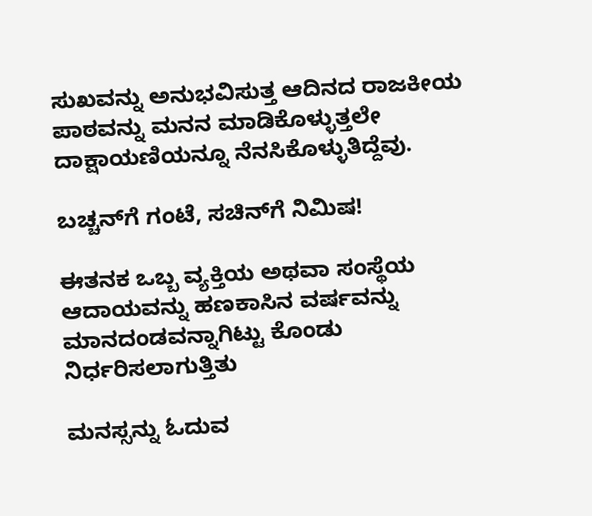ಸುಖವನ್ನು ಅನುಭವಿಸುತ್ತ ಆದಿನದ ರಾಜಕೀಯ ಪಾಠವನ್ನು ಮನನ ಮಾಡಿಕೊಳ್ಳುತ್ತಲೇ ದಾಕ್ಷಾಯಣಿಯನ್ನೂ ನೆನಸಿಕೊಳ್ಳುತಿದ್ದೆವು.

ಬಚ್ಚನ್‌ಗೆ ಗಂಟೆ, ಸಚಿನ್‌ಗೆ ನಿಮಿಷ!

ಈತನಕ ಒಬ್ಬ ವ್ಯಕ್ತಿಯ ಅಥವಾ ಸಂಸ್ಥೆಯ ಆದಾಯವನ್ನು ಹಣಕಾಸಿನ ವರ್ಷವನ್ನು ಮಾನದಂಡವನ್ನಾಗಿಟ್ಟು ಕೊಂಡು ನಿರ್ಧರಿಸಲಾಗುತ್ತಿತು

ಮನಸ್ಸನ್ನು ಓದುವ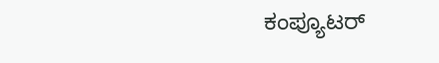ಕಂಪ್ಯೂಟರ್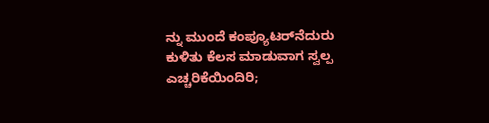ನ್ನು ಮುಂದೆ ಕಂಪ್ಯೂಟರ್‌ನೆದುರು ಕುಳಿತು ಕೆಲಸ ಮಾಡುವಾಗ ಸ್ವಲ್ಪ ಎಚ್ಚರಿಕೆಯಿಂದಿರಿ;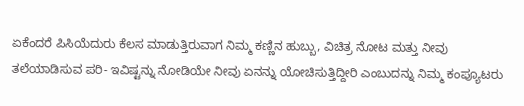ಏಕೆಂದರೆ ಪಿಸಿಯೆದುರು ಕೆಲಸ ಮಾಡುತ್ತಿರುವಾಗ ನಿಮ್ಮ ಕಣ್ಣಿನ ಹುಬ್ಬು, ವಿಚಿತ್ರ ನೋಟ ಮತ್ತು ನೀವು ತಲೆಯಾಡಿಸುವ ಪರಿ- ಇವಿಷ್ಟನ್ನು ನೋಡಿಯೇ ನೀವು ಏನನ್ನು ಯೋಚಿಸುತ್ತಿದ್ದೀರಿ ಎಂಬುದನ್ನು ನಿಮ್ಮ ಕಂಪ್ಯೂಟರು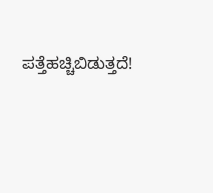ಪತ್ತೆಹಚ್ಚಿಬಿಡುತ್ತದೆ!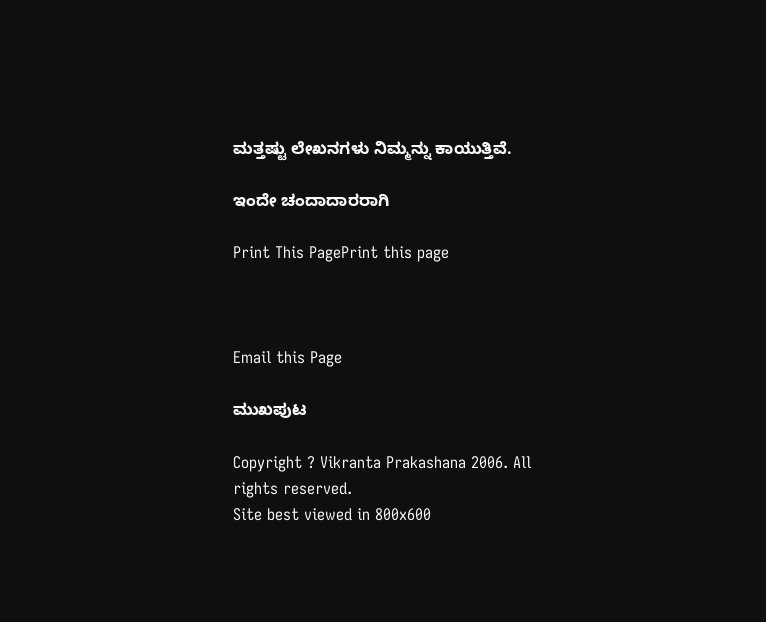ಮತ್ತಷ್ಟು ಲೇಖನಗಳು ನಿಮ್ಮನ್ನು ಕಾಯುತ್ತಿವೆ.

ಇಂದೇ ಚಂದಾದಾರರಾಗಿ

Print This PagePrint this page



Email this Page

ಮುಖಪುಟ

Copyright ? Vikranta Prakashana 2006. All rights reserved.
Site best viewed in 800x600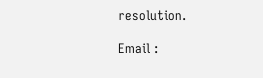resolution.

Email :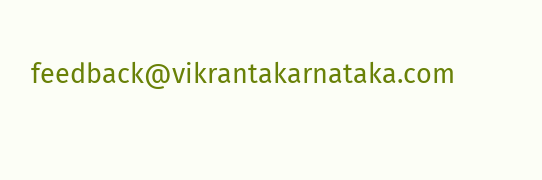feedback@vikrantakarnataka.com